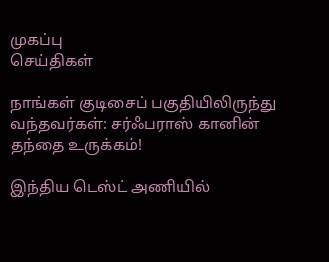முகப்பு
செய்திகள்

நாங்கள் குடிசைப் பகுதியிலிருந்து வந்தவர்கள்: சர்ஃபராஸ் கானின் தந்தை உருக்கம்!

இந்திய டெஸ்ட் அணியில்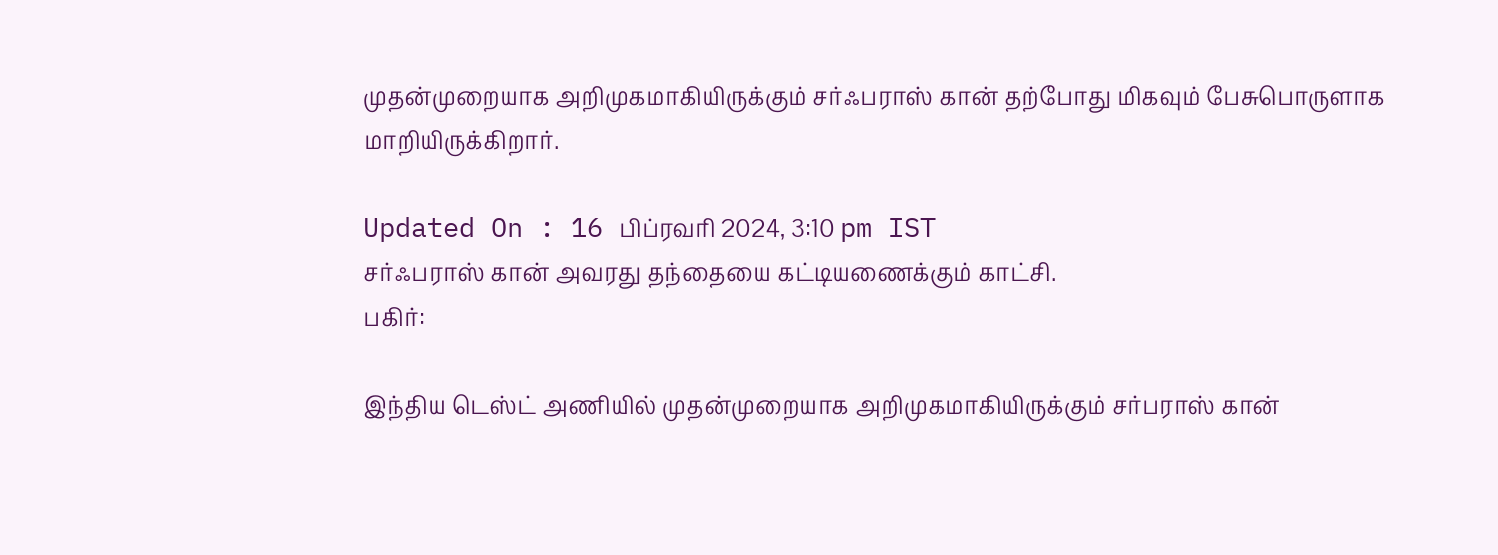முதன்முறையாக அறிமுகமாகியிருக்கும் சர்ஃபராஸ் கான் தற்போது மிகவும் பேசுபொருளாக மாறியிருக்கிறார்.

Updated On : 16 பிப்ரவரி 2024, 3:10 pm IST
சர்ஃபராஸ் கான் அவரது தந்தையை கட்டியணைக்கும் காட்சி.
பகிர்:

இந்திய டெஸ்ட் அணியில் முதன்முறையாக அறிமுகமாகியிருக்கும் சர்பராஸ் கான்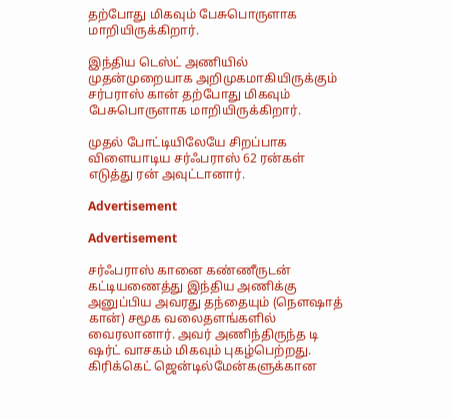தற்போது மிகவும் பேசுபொருளாக மாறியிருக்கிறார்.

இந்திய டெஸ்ட் அணியில் முதன்முறையாக அறிமுகமாகியிருக்கும் சர்பராஸ் கான் தற்போது மிகவும் பேசுபொருளாக மாறியிருக்கிறார்.

முதல் போட்டியிலேயே சிறப்பாக விளையாடிய சர்ஃபராஸ் 62 ரன்கள் எடுத்து ரன் அவுட்டானார்.

Advertisement

Advertisement

சர்ஃபராஸ் கானை கண்ணீருடன் கட்டியணைத்து இந்திய அணிக்கு அனுப்பிய அவரது தந்தையும் (நௌஷாத் கான்) சமூக வலைதளங்களில் வைரலானார். அவர் அணிந்திருந்த டி ஷர்ட் வாசகம் மிகவும் புகழ்பெற்றது. கிரிக்கெட் ஜென்டில்மேன்களுக்கான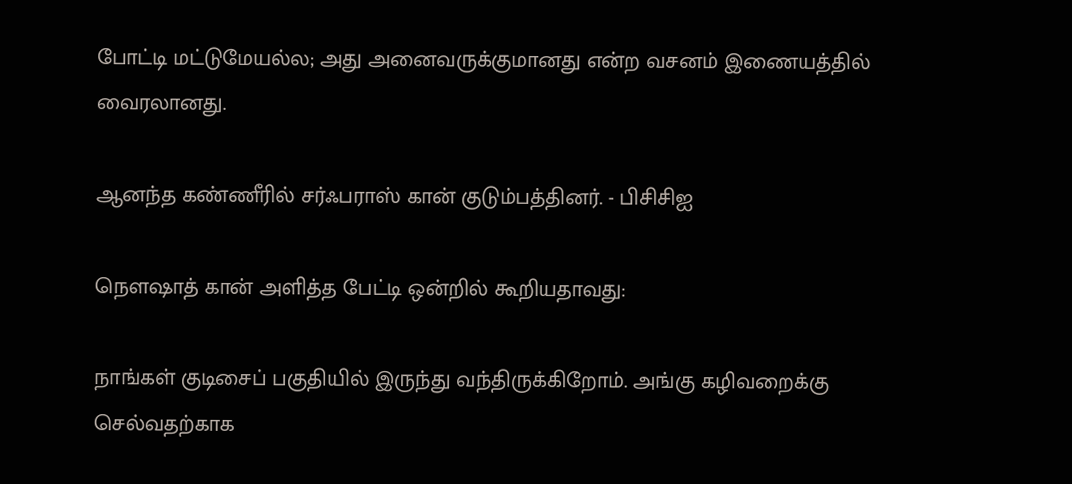போட்டி மட்டுமேயல்ல; அது அனைவருக்குமானது என்ற வசனம் இணையத்தில் வைரலானது.

ஆனந்த கண்ணீரில் சர்ஃபராஸ் கான் குடும்பத்தினர். - பிசிசிஐ

நௌஷாத் கான் அளித்த பேட்டி ஒன்றில் கூறியதாவது:

நாங்கள் குடிசைப் பகுதியில் இருந்து வந்திருக்கிறோம். அங்கு கழிவறைக்கு செல்வதற்காக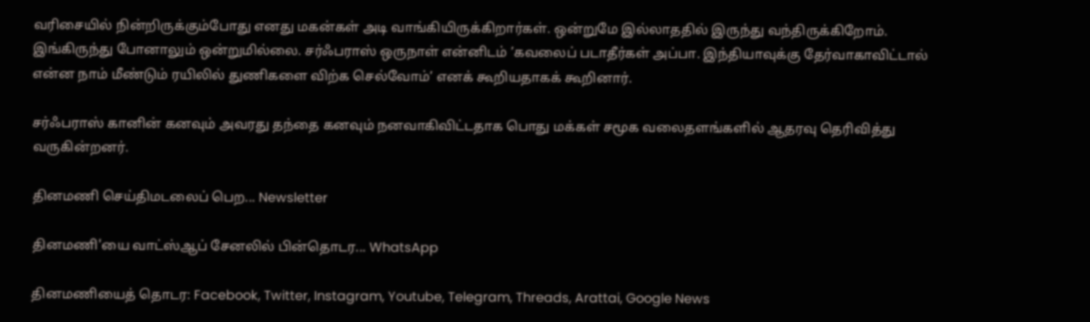வரிசையில் நின்றிருக்கும்போது எனது மகன்கள் அடி வாங்கியிருக்கிறார்கள். ஒன்றுமே இல்லாததில் இருந்து வந்திருக்கிறோம். இங்கிருந்து போனாலும் ஒன்றுமில்லை. சர்ஃபராஸ் ஒருநாள் என்னிடம் ’கவலைப் படாதீர்கள் அப்பா. இந்தியாவுக்கு தேர்வாகாவிட்டால் என்ன நாம் மீண்டும் ரயிலில் துணிகளை விற்க செல்வோம்’ எனக் கூறியதாகக் கூறினார்.

சர்ஃபராஸ் கானின் கனவும் அவரது தந்தை கனவும் நனவாகிவிட்டதாக பொது மக்கள் சமூக வலைதளங்களில் ஆதரவு தெரிவித்து வருகின்றனர்.

தினமணி செய்திமடலைப் பெற... Newsletter

தினமணி'யை வாட்ஸ்ஆப் சேனலில் பின்தொடர... WhatsApp

தினமணியைத் தொடர: Facebook, Twitter, Instagram, Youtube, Telegram, Threads, Arattai, Google News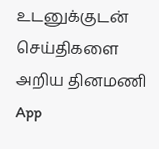உடனுக்குடன் செய்திகளை அறிய தினமணி App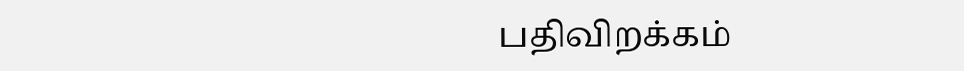பதிவிறக்கம்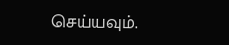செய்யவும்.